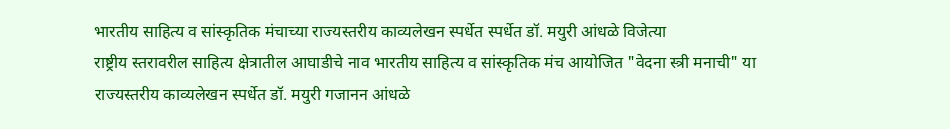भारतीय साहित्य व सांस्कृतिक मंचाच्या राज्यस्तरीय काव्यलेखन स्पर्धेत स्पर्धेत डॉ. मयुरी आंधळे विजेत्या
राष्ट्रीय स्तरावरील साहित्य क्षेत्रातील आघाडीचे नाव भारतीय साहित्य व सांस्कृतिक मंच आयोजित "वेदना स्त्री मनाची" या राज्यस्तरीय काव्यलेखन स्पर्धेत डॉ. मयुरी गजानन आंधळे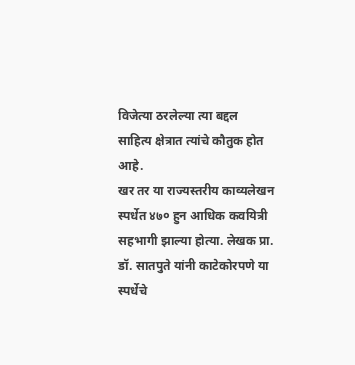विजेत्या ठरलेल्या त्या बद्दल साहित्य क्षेत्रात त्यांचे कौतुक होत आहे.
खर तर या राज्यस्तरीय काव्यलेखन स्पर्धेत ४७० हुन आधिक कवयित्री सहभागी झाल्या होत्या. लेखक प्रा. डॉ. सातपुते यांनी काटेकोरपणे या स्पर्धेचे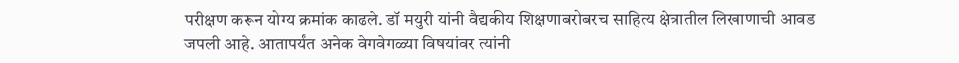परीक्षण करून योग्य क्रमांक काढले. डॉ मयुरी यांनी वैद्यकीय शिक्षणाबरोबरच साहित्य क्षेत्रातील लिखाणाची आवड जपली आहे. आतापर्यंत अनेक वेगवेगळ्या विषयांवर त्यांनी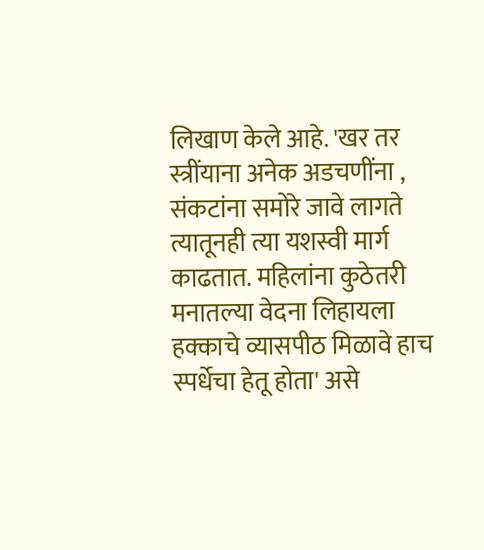लिखाण केले आहे. 'खर तर स्त्रींयाना अनेक अडचणींना , संकटांना समोरे जावे लागते त्यातूनही त्या यशस्वी मार्ग काढतात. महिलांना कुठेतरी मनातल्या वेदना लिहायला हक्काचे व्यासपीठ मिळावे हाच स्पर्धेचा हेतू होता' असे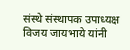संस्थे संस्थापक उपाध्यक्ष विजय जायभाये यांनी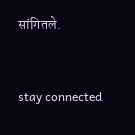सांगितले.


stay connected